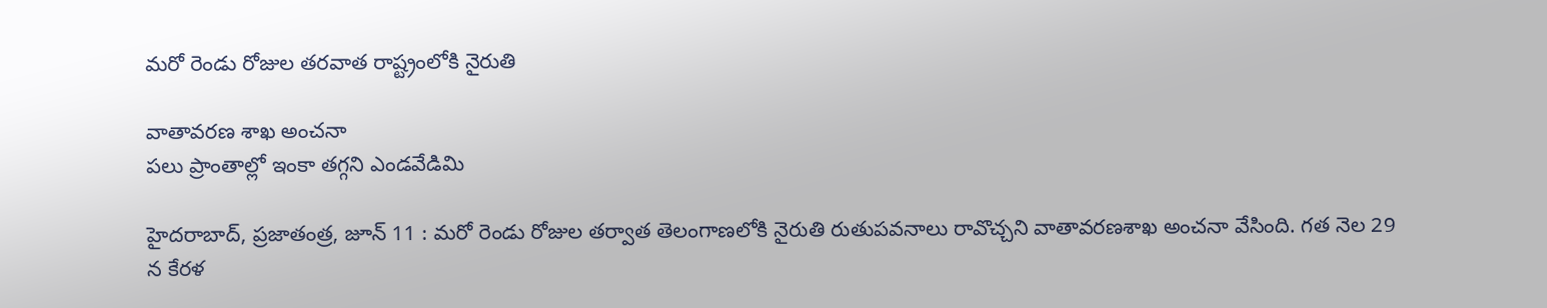మరో రెండు రోజుల తరవాత రాష్ట్రంలోకి నైరుతి

వాతావరణ శాఖ అంచనా
పలు ప్రాంతాల్లో ఇంకా తగ్గని ఎండవేడిమి

హైదరాబాద్‌, ప్రజాతంత్ర, జూన్‌ 11 : మరో రెండు రోజుల తర్వాత తెలంగాణలోకి నైరుతి రుతుపవనాలు రావొచ్చని వాతావరణశాఖ అంచనా వేసింది. గత నెల 29 న కేరళ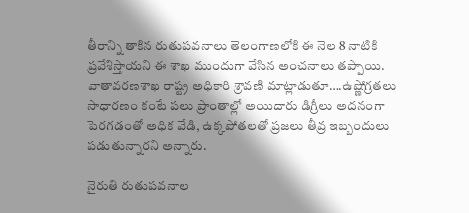తీరాన్ని తాకిన రుతుపవనాలు తెలంగాణలోకి ఈ నెల 8 నాటికి ప్రవేశిస్తాయని ఈ శాఖ ముందుగా వేసిన అంచనాలు తప్పాయి. వాతావరణశాఖ రాష్ట్ర అధికారి శ్రావణి మాట్లాడుతూ….ఉష్ణోగ్రతలు సాధారణం కంటే పలు ప్రాంతాల్లో అయిదారు డిగ్రీలు అదనంగా పెరగడంతో అధిక వేడి, ఉక్కపోతలతో ప్రజలు తీవ్ర ఇబ్బందులు పడుతున్నారని అన్నారు.

నైరుతి రుతుపవనాల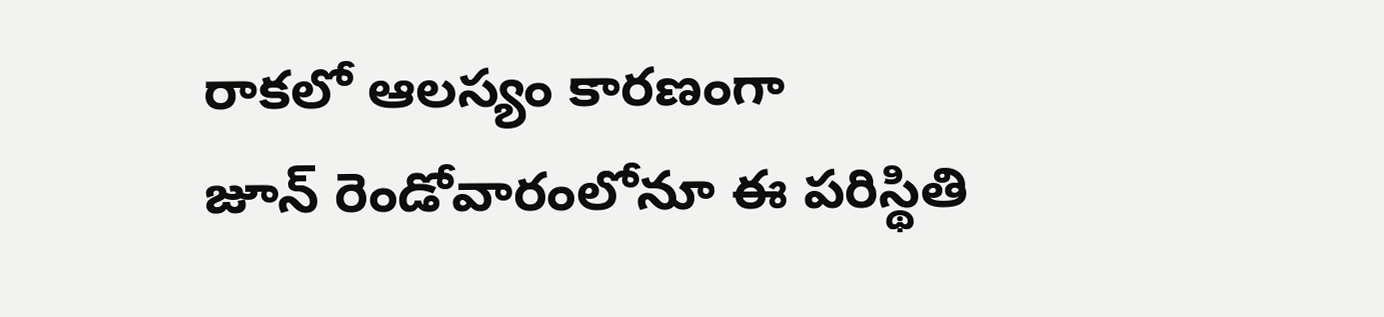రాకలో ఆలస్యం కారణంగా జూన్‌ ‌రెండోవారంలోనూ ఈ పరిస్థితి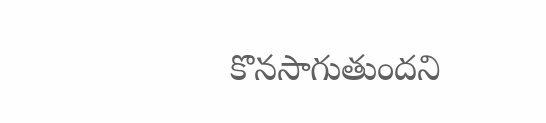కొనసాగుతుందని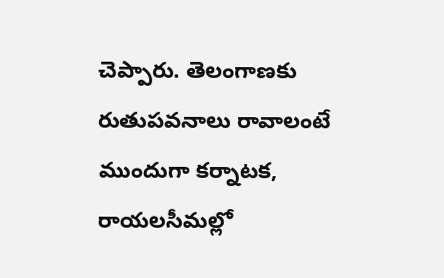చెప్పారు. తెలంగాణకు రుతుపవనాలు రావాలంటే ముందుగా కర్నాటక, రాయలసీమల్లో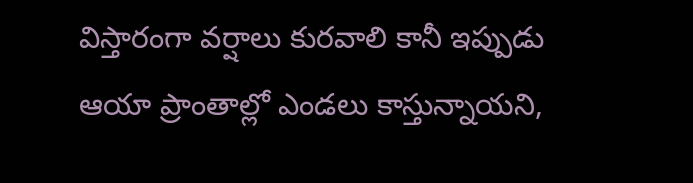విస్తారంగా వర్షాలు కురవాలి కానీ ఇప్పుడు ఆయా ప్రాంతాల్లో ఎండలు కాస్తున్నాయని,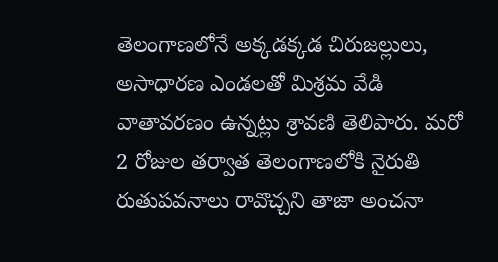తెలంగాణలోనే అక్కడక్కడ చిరుజల్లులు, అసాధారణ ఎండలతో మిశ్రమ వేడి వాతావరణం ఉన్నట్లు శ్రావణి తెలిపారు. మరో 2 రోజుల తర్వాత తెలంగాణలోకి నైరుతి రుతుపవనాలు రావొచ్చని తాజా అంచనా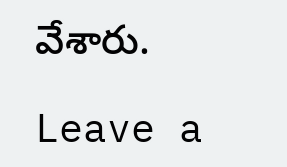వేశారు.

Leave a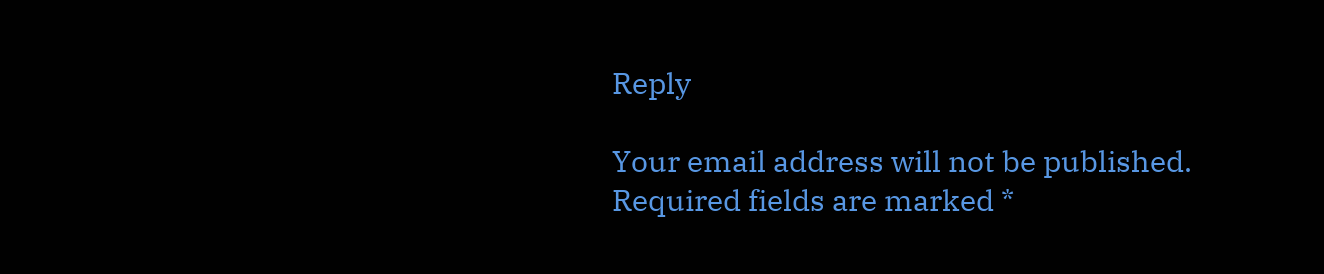Reply

Your email address will not be published. Required fields are marked *